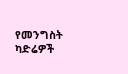የመንግስት ካድሬዎች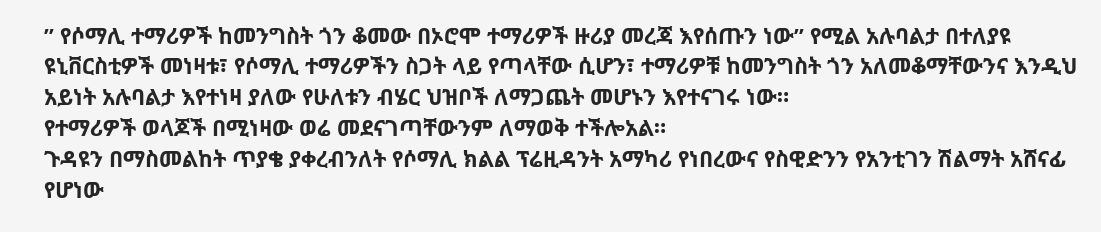” የሶማሊ ተማሪዎች ከመንግስት ጎን ቆመው በኦሮሞ ተማሪዎች ዙሪያ መረጃ እየሰጡን ነው” የሚል አሉባልታ በተለያዩ ዩኒቨርስቲዎች መነዛቱ፣ የሶማሊ ተማሪዎችን ስጋት ላይ የጣላቸው ሲሆን፣ ተማሪዎቹ ከመንግስት ጎን አለመቆማቸውንና እንዲህ አይነት አሉባልታ እየተነዛ ያለው የሁለቱን ብሄር ህዝቦች ለማጋጨት መሆኑን እየተናገሩ ነው።
የተማሪዎች ወላጆች በሚነዛው ወሬ መደናገጣቸውንም ለማወቅ ተችሎአል።
ጉዳዩን በማስመልከት ጥያቄ ያቀረብንለት የሶማሊ ክልል ፕሬዚዳንት አማካሪ የነበረውና የስዊድንን የአንቲገን ሽልማት አሸናፊ የሆነው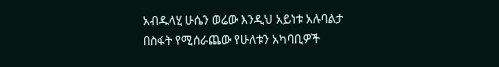አብዱላሂ ሁሴን ወሬው እንዲህ አይነቱ አሉባልታ በስፋት የሚሰራጨው የሁለቱን አካባቢዎች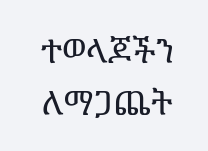ተወላጆችን ለማጋጨት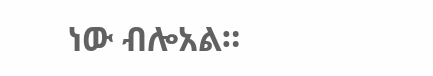ነው ብሎአል።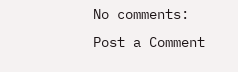No comments:
Post a Comment